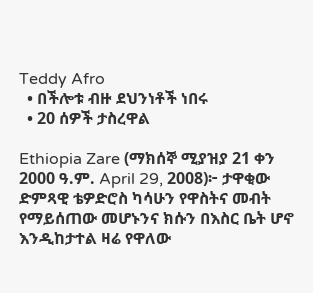Teddy Afro
  • በችሎቱ ብዙ ደህንነቶች ነበሩ
  • 20 ሰዎች ታስረዋል

Ethiopia Zare (ማክሰኞ ሚያዝያ 21 ቀን 2000 ዓ.ም. April 29, 2008)፦ ታዋቂው ድምጻዊ ቴዎድሮስ ካሳሁን የዋስትና መብት የማይሰጠው መሆኑንና ክሱን በእስር ቤት ሆኖ እንዲከታተል ዛሬ የዋለው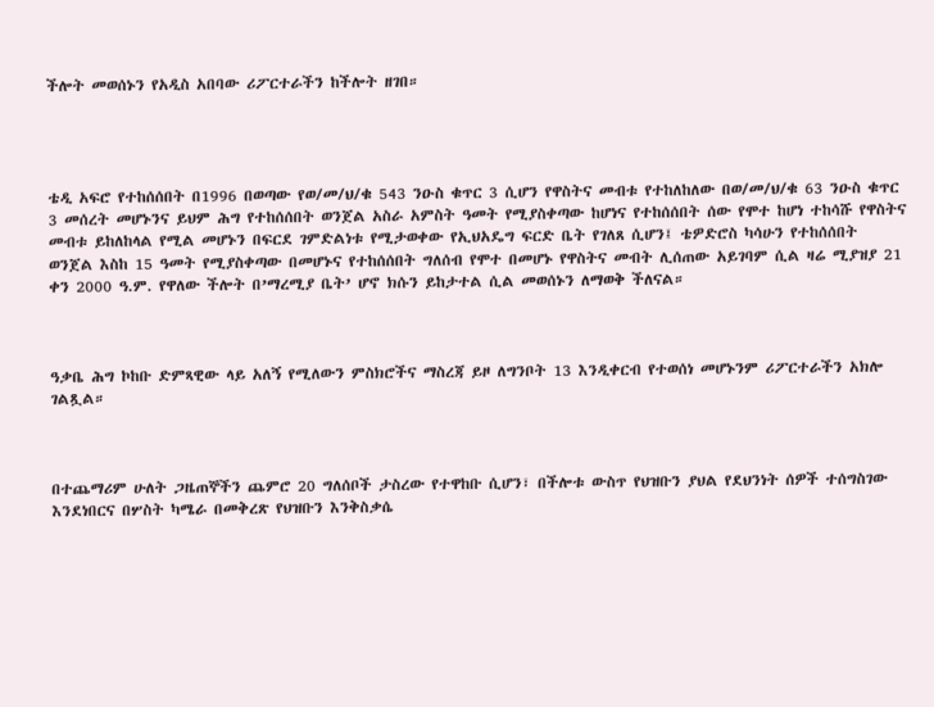ችሎት መወሰኑን የአዲስ አበባው ሪፖርተራችን ከችሎት ዘገበ።




ቴዲ አፍሮ የተከሰሰበት በ1996 በወጣው የወ/መ/ህ/ቁ 543 ንዑስ ቁጥር 3 ሲሆን የዋስትና መብቱ የተከለከለው በወ/መ/ህ/ቁ 63 ንዑስ ቁጥር 3 መሰረት መሆኑንና ይህም ሕግ የተከሰሰበት ወንጀል አስራ አምስት ዓመት የሚያስቀጣው ከሆነና የተከሰሰበት ሰው የሞተ ከሆነ ተከሳሹ የዋስትና መብቱ ይከለከላል የሚል መሆኑን በፍርደ ገምድልነቱ የሚታወቀው የኢህአዴግ ፍርድ ቤት የገለጸ ሲሆን፤ ቴዎድሮስ ካሳሁን የተከሰሰበት ወንጀል እስከ 15 ዓመት የሚያስቀጣው በመሆኑና የተከሰሰበት ግለሰብ የሞተ በመሆኑ የዋስትና መብት ሊሰጠው አይገባም ሲል ዛሬ ሚያዝያ 21 ቀን 2000 ዓ.ም. የዋለው ችሎት በ’ማረሚያ ቤት’ ሆኖ ክሱን ይከታተል ሲል መወሰኑን ለማወቅ ችለናል።



ዓቃቤ ሕግ ኮከቡ ድምጻዊው ላይ አለኝ የሚለውን ምስክሮችና ማስረጃ ይዞ ለግንቦት 13 እንዲቀርብ የተወሰነ መሆኑንም ሪፖርተራችን አክሎ ገልጿል።



በተጨማሪም ሁለት ጋዜጠኞችን ጨምሮ 20 ግለሰቦች ታስረው የተዋከቡ ሲሆን፣ በችሎቱ ውስጥ የህዝቡን ያህል የደህንነት ሰዎች ተሰግስገው እንደነበርና በሦስት ካሜራ በመቅረጽ የህዝቡን እንቅስቃሴ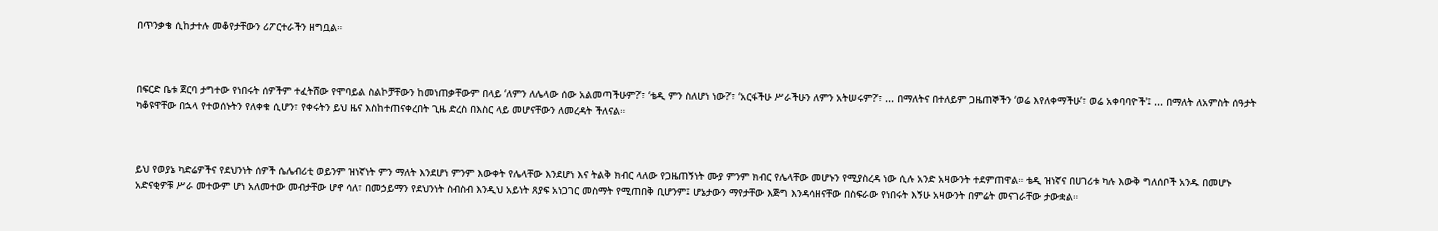በጥንቃቄ ሲከታተሉ መቆየታቸውን ሪፖርተራችን ዘግቧል።



በፍርድ ቤቱ ጀርባ ታግተው የነበሩት ሰዎችም ተፈትሸው የሞባይል ስልኮቻቸውን ከመነጠቃቸውም በላይ ‘ለምን ለሌላው ሰው አልመጣችሁም?’፣ ‘ቴዲ ምን ስለሆነ ነው?’፣ ‘አርፋችሁ ሥራችሁን ለምን አትሠሩም?’፣ ... በማለትና በተለይም ጋዜጠኞችን ‘ወሬ እየለቀማችሁ’፣ ወሬ አቀባባዮች'፤ ... በማለት ለአምስት ሰዓታት ካቆዩዋቸው በኋላ የተወሰኑትን የለቀቁ ሲሆን፣ የቀሩትን ይህ ዜና እስከተጠናቀረበት ጊዜ ድረስ በእስር ላይ መሆናቸውን ለመረዳት ችለናል።



ይህ የወያኔ ካድሬዎችና የደህንነት ሰዎች ሴሌብሪቲ ወይንም ዝነኛነት ምን ማለት እንደሆነ ምንም እውቀት የሌላቸው እንደሆነ እና ትልቅ ክብር ላለው የጋዜጠኝነት ሙያ ምንም ክብር የሌላቸው መሆኑን የሚያስረዳ ነው ሲሉ አንድ አዛውንት ተደምጠዋል። ቴዲ ዝነኛና በሀገሪቱ ካሉ እውቅ ግለሰቦች አንዱ በመሆኑ አድናቂዎቹ ሥራ መተውም ሆነ አለመተው መብታቸው ሆኖ ሳለ፣ በመኃይማን የደህንነት ስብስብ እንዲህ አይነት ጸያፍ አነጋገር መስማት የሚጠበቅ ቢሆንም፤ ሆኔታውን ማየታቸው እጅግ እንዳሳዘናቸው በስፍራው የነበሩት እኝሁ አዛውንት በምሬት መናገራቸው ታውቋል።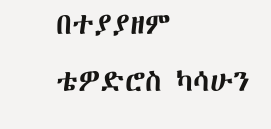በተያያዘም ቴዎድሮስ ካሳሁን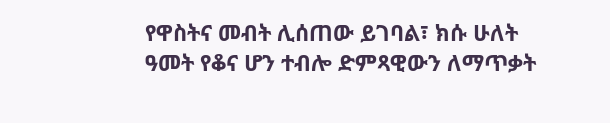የዋስትና መብት ሊሰጠው ይገባል፣ ክሱ ሁለት ዓመት የቆና ሆን ተብሎ ድምጻዊውን ለማጥቃት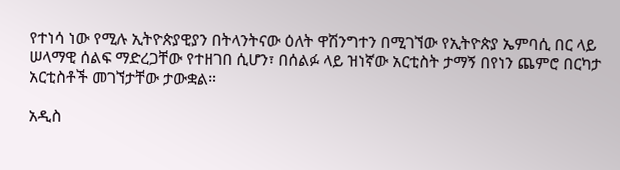የተነሳ ነው የሚሉ ኢትዮጵያዊያን በትላንትናው ዕለት ዋሽንግተን በሚገኘው የኢትዮጵያ ኤምባሲ በር ላይ ሠላማዊ ሰልፍ ማድረጋቸው የተዘገበ ሲሆን፣ በሰልፉ ላይ ዝነኛው አርቲስት ታማኝ በየነን ጨምሮ በርካታ አርቲስቶች መገኘታቸው ታውቋል።

አዲስ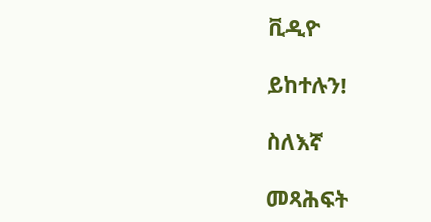ቪዲዮ

ይከተሉን!

ስለእኛ

መጻሕፍት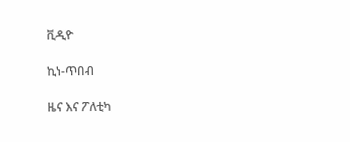ቪዲዮ

ኪነ-ጥበብ

ዜና እና ፖለቲካ